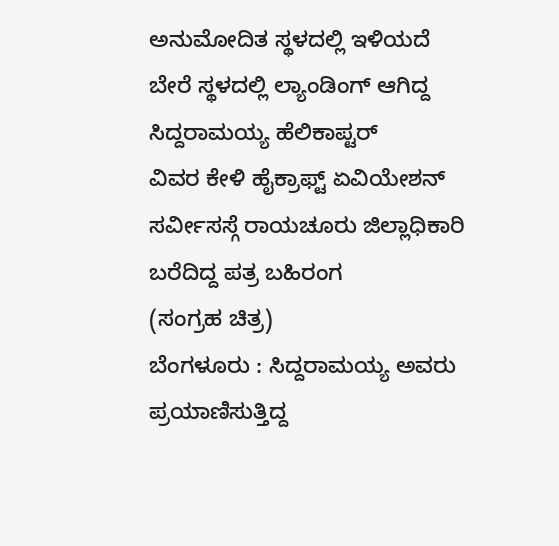ಅನುಮೋದಿತ ಸ್ಥಳದಲ್ಲಿ ಇಳಿಯದೆ ಬೇರೆ ಸ್ಥಳದಲ್ಲಿ ಲ್ಯಾಂಡಿಂಗ್ ಆಗಿದ್ದ ಸಿದ್ದರಾಮಯ್ಯ ಹೆಲಿಕಾಪ್ಟರ್
ವಿವರ ಕೇಳಿ ಹೈಕ್ರಾಫ್ಟ್ ಏವಿಯೇಶನ್ ಸರ್ವೀಸಸ್ಗೆ ರಾಯಚೂರು ಜಿಲ್ಲಾಧಿಕಾರಿ ಬರೆದಿದ್ದ ಪತ್ರ ಬಹಿರಂಗ
(ಸಂಗ್ರಹ ಚಿತ್ರ)
ಬೆಂಗಳೂರು : ಸಿದ್ದರಾಮಯ್ಯ ಅವರು ಪ್ರಯಾಣಿಸುತ್ತಿದ್ದ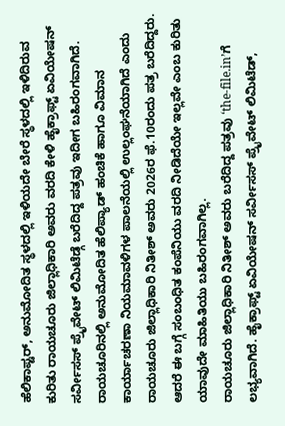ಹೆಲಿಕಾಪ್ಟರ್, ಅನುಮೋದಿತ ಸ್ಥಳದಲ್ಲಿ ಇಳಿಯದೇ ಬೇರೆ ಸ್ಥಳದಲ್ಲಿ ಇಳಿದಿರುವ ಕುರಿತು ರಾಯಚೂರು ಜಿಲ್ಲಾಧಿಕಾರಿ ಅವರು ವರದಿ ಕೇಳಿ ಹೈಕ್ರಾಫ್ಟ್ ಏವಿಯೇಷನ್ ಸರ್ವೀಸಸ್ ಪ್ರೈವೇಟ್ ಲಿಮಿಟೆಡ್ಗೆ ಬರೆದಿದ್ದ ಪತ್ರವು ಇದೀಗ ಬಹಿರಂಗವಾಗಿದೆ.
ರಾಯಚೂರಿನಲ್ಲಿ ಅನುಮೋದಿತ ಹೆಲಿಪ್ಯಾಡ್ ಹಂಚಿಕೆ ಹಾಗೂ ವಿಮಾನ ಕಾರ್ಯಾಚರಣಾ ನಿಯಮಾವಳಿಗಳ ಪಾಲನೆಯಲ್ಲಿ ಉಲ್ಲಂಘನೆಯಾಗಿದೆ ಎಂದು ರಾಯಚೂರು ಜಿಲ್ಲಾಧಿಕಾರಿ ನಿತೀಶ್ ಅವರು 2026ರ ಫೆ.10ರಂದು ಪತ್ರ ಬರೆದಿದ್ದರು. ಆದರೆ ಈ ಬಗ್ಗೆ ಸಂಬಂಧಿತ ಕಂಪೆನಿಯು ವರದಿ ನೀಡಿದೆಯೇ ಇಲ್ಲವೇ ಎಂಬ ಕುರಿತು ಯಾವುದೇ ಮಾಹಿತಿಯು ಬಹಿರಂಗವಾಗಿಲ್ಲ.
ರಾಯಚೂರು ಜಿಲ್ಲಾಧಿಕಾರಿ ನಿತೀಶ್ ಅವರು ಬರೆದಿದ್ದ ಪತ್ರವು ‘the-file.in’ಗೆ ಲಭ್ಯವಾಗಿದೆ. ಹೈಕ್ರಾಫ್ಟ್ ಏವಿಯೇಷನ್ ಸರ್ವೀಸಸ್ ಪ್ರೈವೇಟ್ ಲಿಮಿಟೆಡ್,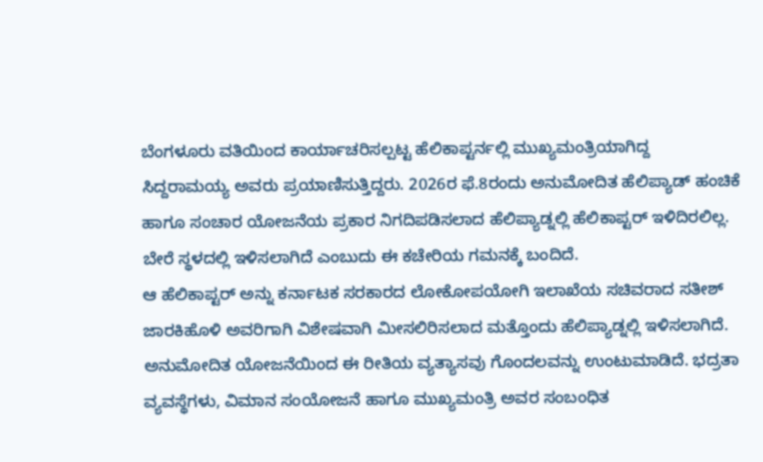ಬೆಂಗಳೂರು ವತಿಯಿಂದ ಕಾರ್ಯಾಚರಿಸಲ್ಪಟ್ಟ ಹೆಲಿಕಾಪ್ಟರ್ನಲ್ಲಿ ಮುಖ್ಯಮಂತ್ರಿಯಾಗಿದ್ದ ಸಿದ್ದರಾಮಯ್ಯ ಅವರು ಪ್ರಯಾಣಿಸುತ್ತಿದ್ದರು. 2026ರ ಫೆ.8ರಂದು ಅನುಮೋದಿತ ಹೆಲಿಪ್ಯಾಡ್ ಹಂಚಿಕೆ ಹಾಗೂ ಸಂಚಾರ ಯೋಜನೆಯ ಪ್ರಕಾರ ನಿಗದಿಪಡಿಸಲಾದ ಹೆಲಿಪ್ಯಾಡ್ನಲ್ಲಿ ಹೆಲಿಕಾಪ್ಟರ್ ಇಳಿದಿರಲಿಲ್ಲ. ಬೇರೆ ಸ್ಥಳದಲ್ಲಿ ಇಳಿಸಲಾಗಿದೆ ಎಂಬುದು ಈ ಕಚೇರಿಯ ಗಮನಕ್ಕೆ ಬಂದಿದೆ.
ಆ ಹೆಲಿಕಾಪ್ಟರ್ ಅನ್ನು ಕರ್ನಾಟಕ ಸರಕಾರದ ಲೋಕೋಪಯೋಗಿ ಇಲಾಖೆಯ ಸಚಿವರಾದ ಸತೀಶ್ ಜಾರಕಿಹೊಳಿ ಅವರಿಗಾಗಿ ವಿಶೇಷವಾಗಿ ಮೀಸಲಿರಿಸಲಾದ ಮತ್ತೊಂದು ಹೆಲಿಪ್ಯಾಡ್ನಲ್ಲಿ ಇಳಿಸಲಾಗಿದೆ. ಅನುಮೋದಿತ ಯೋಜನೆಯಿಂದ ಈ ರೀತಿಯ ವ್ಯತ್ಯಾಸವು ಗೊಂದಲವನ್ನು ಉಂಟುಮಾಡಿದೆ. ಭದ್ರತಾ ವ್ಯವಸ್ಥೆಗಳು, ವಿಮಾನ ಸಂಯೋಜನೆ ಹಾಗೂ ಮುಖ್ಯಮಂತ್ರಿ ಅವರ ಸಂಬಂಧಿತ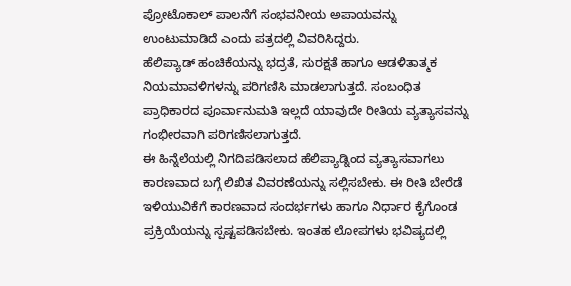ಪ್ರೋಟೊಕಾಲ್ ಪಾಲನೆಗೆ ಸಂಭವನೀಯ ಅಪಾಯವನ್ನು ಉಂಟುಮಾಡಿದೆ ಎಂದು ಪತ್ರದಲ್ಲಿ ವಿವರಿಸಿದ್ದರು.
ಹೆಲಿಪ್ಯಾಡ್ ಹಂಚಿಕೆಯನ್ನು ಭದ್ರತೆ, ಸುರಕ್ಷತೆ ಹಾಗೂ ಆಡಳಿತಾತ್ಮಕ ನಿಯಮಾವಳಿಗಳನ್ನು ಪರಿಗಣಿಸಿ ಮಾಡಲಾಗುತ್ತದೆ. ಸಂಬಂಧಿತ ಪ್ರಾಧಿಕಾರದ ಪೂರ್ವಾನುಮತಿ ಇಲ್ಲದೆ ಯಾವುದೇ ರೀತಿಯ ವ್ಯತ್ಯಾಸವನ್ನು ಗಂಭೀರವಾಗಿ ಪರಿಗಣಿಸಲಾಗುತ್ತದೆ.
ಈ ಹಿನ್ನೆಲೆಯಲ್ಲಿ ನಿಗದಿಪಡಿಸಲಾದ ಹೆಲಿಪ್ಯಾಡ್ನಿಂದ ವ್ಯತ್ಯಾಸವಾಗಲು ಕಾರಣವಾದ ಬಗ್ಗೆ ಲಿಖಿತ ವಿವರಣೆಯನ್ನು ಸಲ್ಲಿಸಬೇಕು. ಈ ರೀತಿ ಬೇರೆಡೆ ಇಳಿಯುವಿಕೆಗೆ ಕಾರಣವಾದ ಸಂದರ್ಭಗಳು ಹಾಗೂ ನಿರ್ಧಾರ ಕೈಗೊಂಡ ಪ್ರಕ್ರಿಯೆಯನ್ನು ಸ್ಪಷ್ಟಪಡಿಸಬೇಕು. ಇಂತಹ ಲೋಪಗಳು ಭವಿಷ್ಯದಲ್ಲಿ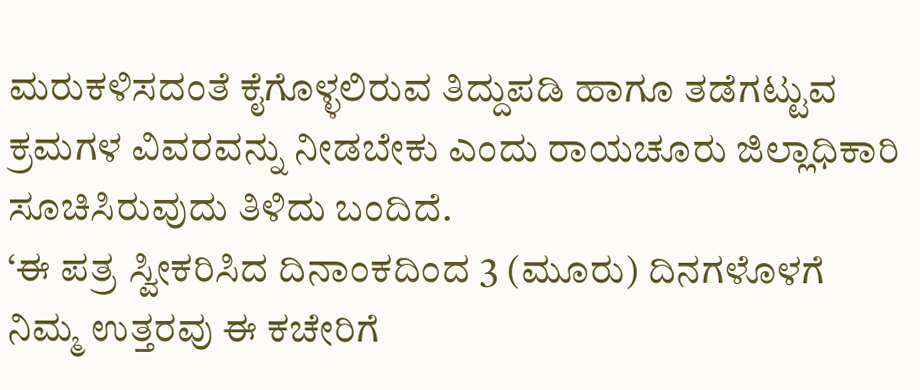ಮರುಕಳಿಸದಂತೆ ಕೈಗೊಳ್ಳಲಿರುವ ತಿದ್ದುಪಡಿ ಹಾಗೂ ತಡೆಗಟ್ಟುವ ಕ್ರಮಗಳ ವಿವರವನ್ನು ನೀಡಬೇಕು ಎಂದು ರಾಯಚೂರು ಜಿಲ್ಲಾಧಿಕಾರಿ ಸೂಚಿಸಿರುವುದು ತಿಳಿದು ಬಂದಿದೆ.
‘ಈ ಪತ್ರ ಸ್ವೀಕರಿಸಿದ ದಿನಾಂಕದಿಂದ 3 (ಮೂರು) ದಿನಗಳೊಳಗೆ ನಿಮ್ಮ ಉತ್ತರವು ಈ ಕಚೇರಿಗೆ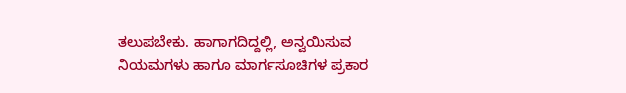ತಲುಪಬೇಕು. ಹಾಗಾಗದಿದ್ದಲ್ಲಿ, ಅನ್ವಯಿಸುವ ನಿಯಮಗಳು ಹಾಗೂ ಮಾರ್ಗಸೂಚಿಗಳ ಪ್ರಕಾರ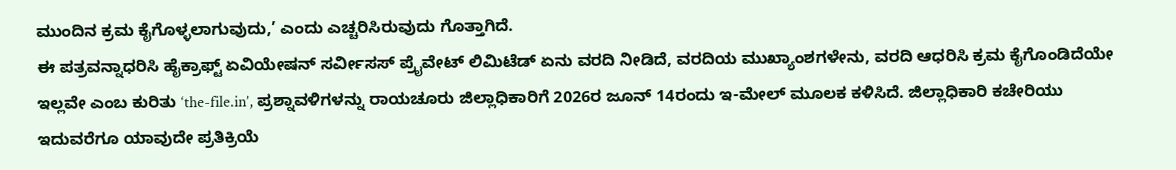ಮುಂದಿನ ಕ್ರಮ ಕೈಗೊಳ್ಳಲಾಗುವುದು,’ ಎಂದು ಎಚ್ಚರಿಸಿರುವುದು ಗೊತ್ತಾಗಿದೆ.
ಈ ಪತ್ರವನ್ನಾಧರಿಸಿ ಹೈಕ್ರಾಫ್ಟ್ ಏವಿಯೇಷನ್ ಸರ್ವೀಸಸ್ ಪ್ರೈವೇಟ್ ಲಿಮಿಟೆಡ್ ಏನು ವರದಿ ನೀಡಿದೆ, ವರದಿಯ ಮುಖ್ಯಾಂಶಗಳೇನು, ವರದಿ ಆಧರಿಸಿ ಕ್ರಮ ಕೈಗೊಂಡಿದೆಯೇ ಇಲ್ಲವೇ ಎಂಬ ಕುರಿತು ‘the-file.in’, ಪ್ರಶ್ನಾವಳಿಗಳನ್ನು ರಾಯಚೂರು ಜಿಲ್ಲಾಧಿಕಾರಿಗೆ 2026ರ ಜೂನ್ 14ರಂದು ಇ-ಮೇಲ್ ಮೂಲಕ ಕಳಿಸಿದೆ. ಜಿಲ್ಲಾಧಿಕಾರಿ ಕಚೇರಿಯು ಇದುವರೆಗೂ ಯಾವುದೇ ಪ್ರತಿಕ್ರಿಯೆ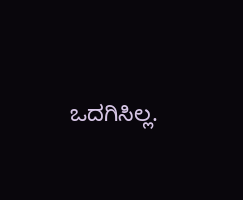ಒದಗಿಸಿಲ್ಲ.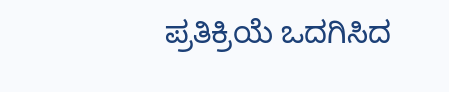ಪ್ರತಿಕ್ರಿಯೆ ಒದಗಿಸಿದ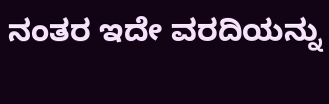ನಂತರ ಇದೇ ವರದಿಯನ್ನು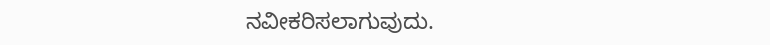ನವೀಕರಿಸಲಾಗುವುದು.